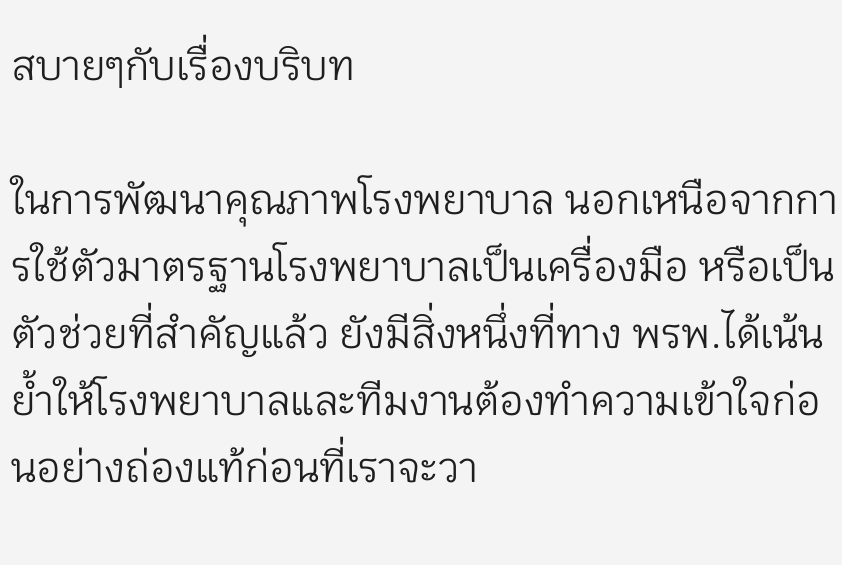สบายๆกับเรื่องบริบท

ในการพัฒนาคุณภาพโรงพยาบาล นอกเหนือจากการใช้ตัวมาตรฐานโรงพยาบาลเป็นเครื่องมือ หรือเป็นตัวช่วยที่สำคัญแล้ว ยังมีสิ่งหนึ่งที่ทาง พรพ.ได้เน้น ย้ำให้โรงพยาบาลและทีมงานต้องทำความเข้าใจก่อนอย่างถ่องแท้ก่อนที่เราจะวา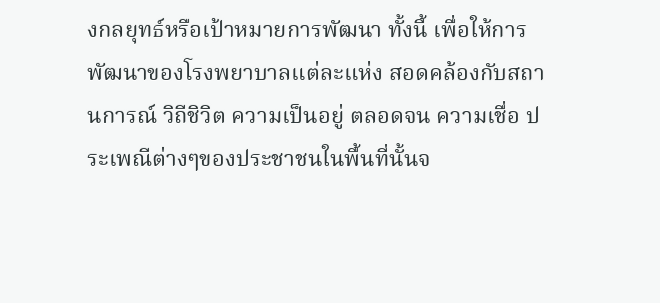งกลยุทธ์หรือเป้าหมายการพัฒนา ทั้งนี้ เพื่อให้การพัฒนาของโรงพยาบาลแต่ละแห่ง สอดคล้องกับสถานการณ์ วิถีชิวิต ความเป็นอยู่ ตลอดจน ความเชื่อ ประเพณีต่างๆของประชาชนในพื้นที่นั้นจ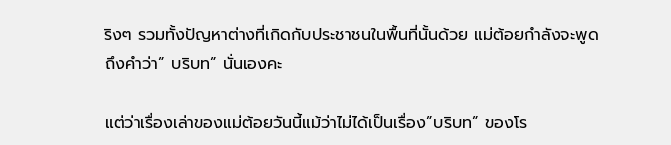ริงๆ รวมทั้งปัญหาต่างที่เกิดกับประชาชนในพื้นที่นั้นด้วย แม่ต้อยกำลังจะพูดถึงคำว่า” บริบท” นั่นเองคะ

แต่ว่าเรื่องเล่าของแม่ต้อยวันนี้แม้ว่าไม่ได้เป็นเรื่อง”บริบท” ของโร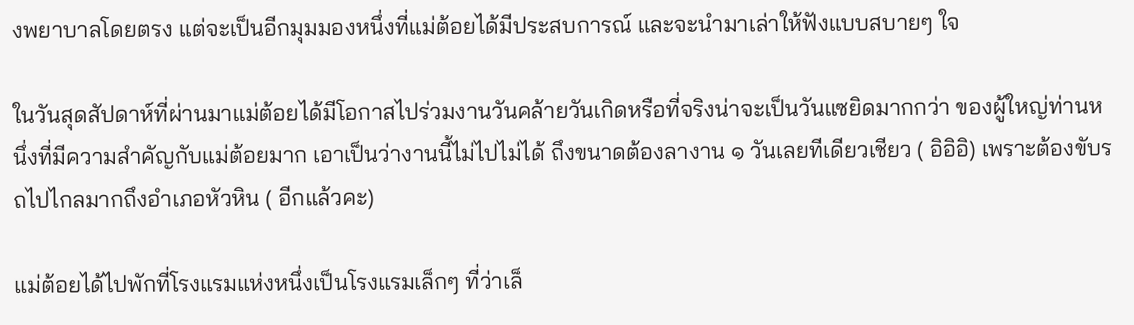งพยาบาลโดยตรง แต่จะเป็นอีกมุมมองหนึ่งที่แม่ต้อยได้มีประสบการณ์ และจะนำมาเล่าให้ฟังแบบสบายๆ ใจ

ในวันสุดสัปดาห์ที่ผ่านมาแม่ต้อยได้มีโอกาสไปร่วมงานวันคล้ายวันเกิดหรือที่จริงน่าจะเป็นวันแซยิดมากกว่า ของผู้ใหญ่ท่านหนึ่งที่มีความสำคัญกับแม่ต้อยมาก เอาเป็นว่างานนี้ไม่ไปไม่ได้ ถึงขนาดต้องลางาน ๑ วันเลยทีเดียวเชียว ( อิอิอิ) เพราะต้องขับรถไปไกลมากถึงอำเภอหัวหิน ( อีกแล้วคะ)

แม่ต้อยได้ไปพักที่โรงแรมแห่งหนึ่งเป็นโรงแรมเล็กๆ ที่ว่าเล็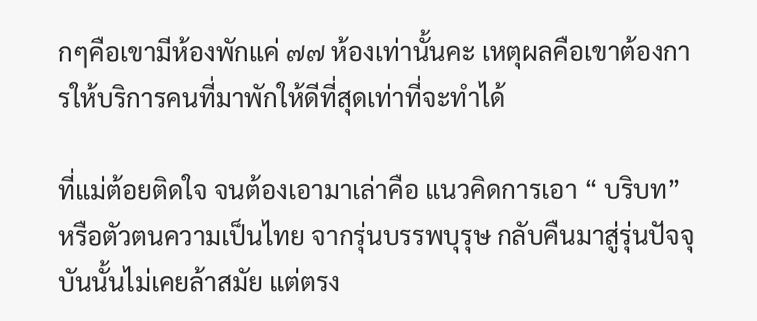กๆคือเขามีห้องพักแค่ ๗๗ ห้องเท่านั้นคะ เหตุผลคือเขาต้องการให้บริการคนที่มาพักให้ดีที่สุดเท่าที่จะทำได้

ที่แม่ต้อยติดใจ จนต้องเอามาเล่าคือ แนวคิดการเอา “ บริบท” หรือตัวตนความเป็นไทย จากรุ่นบรรพบุรุษ กลับคืนมาสู่รุ่นปัจจุบันนั้นไม่เคยล้าสมัย แต่ตรง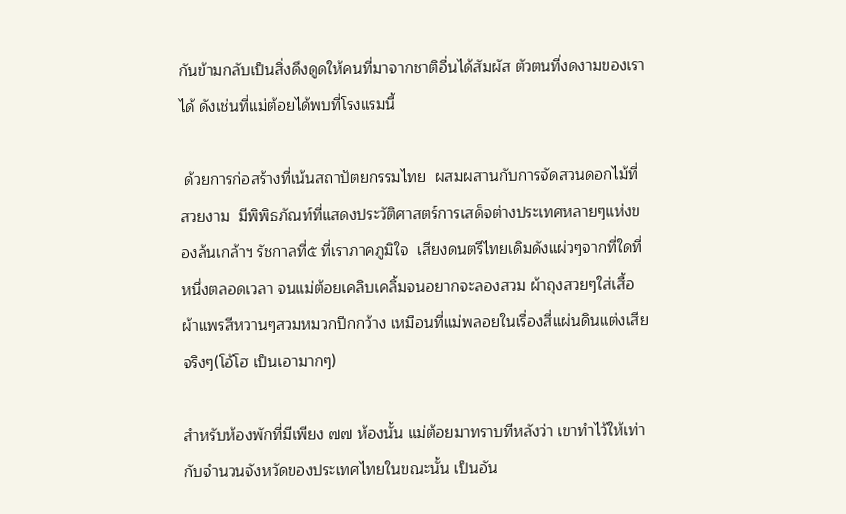กันข้ามกลับเป็นสิ่งดึงดูดให้คนที่มาจากชาติอื่นได้สัมผัส ตัวตนที่งดงามของเราได้ ดังเช่นที่แม่ต้อยได้พบที่โรงแรมนี้

 ด้วยการก่อสร้างที่เน้นสถาปัตยกรรมไทย  ผสมผสานกับการจัดสวนดอกไม้ที่สวยงาม  มีพิพิธภัณท์ที่แสดงประวัติศาสตร์การเสด็จต่างประเทศหลายๆแห่งของล้นเกล้าฯ รัชกาลที่๕ ที่เราภาคภูมิใจ  เสียงดนตรีไทยเดิมดังแผ่วๆจากที่ใดที่หนึ่งตลอดเวลา จนแม่ต้อยเคลิบเคลิ้มจนอยากจะลองสวม ผ้าถุงสวยๆใส่เสื้อผ้าแพรสีหวานๆสวมหมวกปีกกว้าง เหมือนที่แม่พลอยในเรื่องสี่แผ่นดินแต่งเสียจริงๆ(โอ้โฮ เป็นเอามากๆ)

สำหรับห้องพักที่มีเพียง ๗๗ ห้องนั้น แม่ต้อยมาทราบทีหลังว่า เขาทำไว้ให้เท่ากับจำนวนจังหวัดของประเทศไทยในขณะนั้น เป็นอัน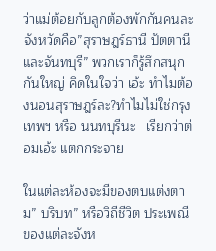ว่าแม่ต้อยกับลูกต้องพักกันคนละจังหวัดคือ”สุราษฎร์ธานี ปัตตานีและจันทบุรี” พวกเราก็รู้สึกสนุกกันใหญ่ คิดในใจว่า เอ้ะ ทำไมต้องนอนสุราษฎร์ละ?ทำไมไม่ใช่กรุงเทพฯ หรือ นนทบุรีนะ   เรียกว่าต่อมเอ้ะ แตกกระจาย

ในแต่ละห้องจะมีของตบแต่งตาม” บริบท” หรือวิถีชีวิต ประเพณีของแต่ละจังห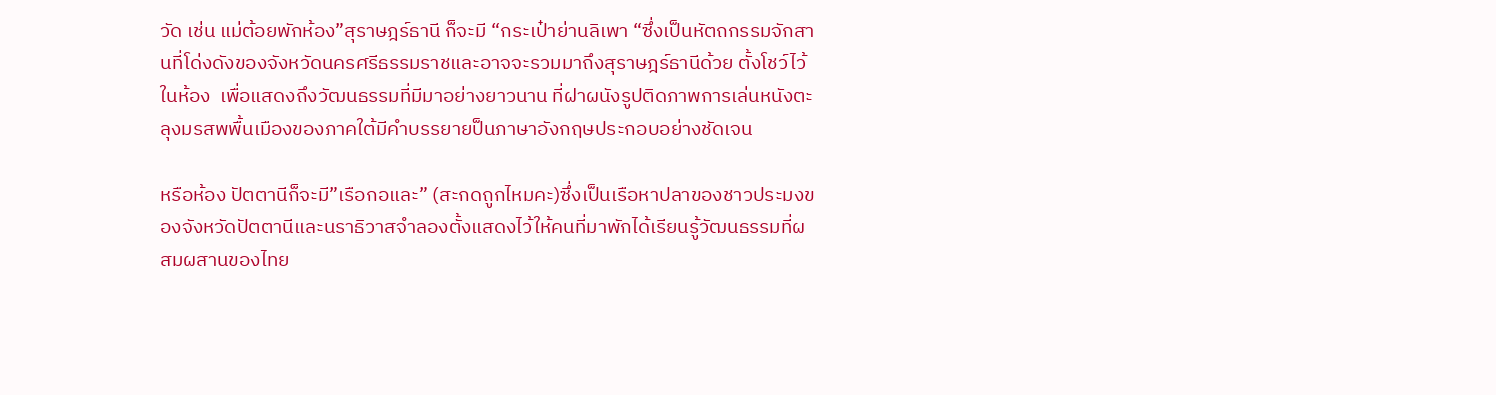วัด เช่น แม่ต้อยพักห้อง”สุราษฎร์ธานี ก็จะมี “กระเป๋าย่านลิเพา “ซึ่งเป็นหัตถกรรมจักสานที่โด่งดังของจังหวัดนครศรีธรรมราชและอาจจะรวมมาถึงสุราษฎร์ธานีด้วย ตั้งโชว์ไว้ในห้อง  เพื่อแสดงถึงวัฒนธรรมที่มีมาอย่างยาวนาน ที่ฝาผนังรูปติดภาพการเล่นหนังตะลุงมรสพพื้นเมืองของภาคใต้มีคำบรรยายป็นภาษาอังกฤษประกอบอย่างชัดเจน

หรือห้อง ปัตตานีก็จะมี”เรือกอและ” (สะกดถูกไหมคะ)ซึ่งเป็นเรือหาปลาของชาวประมงของจังหวัดปัตตานีและนราธิวาสจำลองตั้งแสดงไว้ให้คนที่มาพักได้เรียนรู้วัฒนธรรมที่ผสมผสานของไทย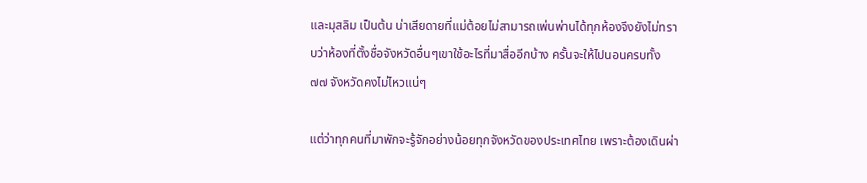และมุสลิม เป็นต้น น่าเสียดายที่แม่ต้อยไม่สามารถเพ่นพ่านได้ทุกห้องจึงยังไม่ทราบว่าห้องที่ตั้งชื่อจังหวัดอื่นๆเขาใช้อะไรที่มาสื่ออีกบ้าง ครั้นจะให้ไปนอนครบทั้ง ๗๗ จังหวัดคงไม่ไหวแน่ๆ

แต่ว่าทุกคนที่มาพักจะรู้จักอย่างน้อยทุกจังหวัดของประเทศไทย เพราะต้องเดินผ่า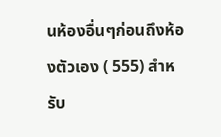นห้องอื่นๆก่อนถึงห้องตัวเอง ( 555) สำหรับ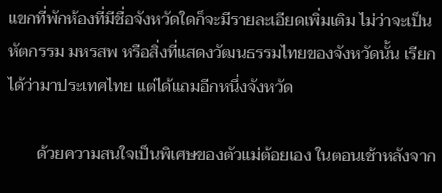แขกที่พักห้องที่มีชื่อจังหวัดใดก็จะมีรายละเอียดเพิ่มเติม ไม่ว่าจะเป็นหัตกรรม มหรสพ หรือสิ่งที่แสดงวัฒนธรรมไทยของจังหวัดนั้น เรียกได้ว่ามาประเทศไทย แต่ได้แถมอีกหนึ่งจังหวัด

       ด้วยความสนใจเป็นพิเศษของตัวแม่ต้อยเอง ในตอนเช้าหลังจาก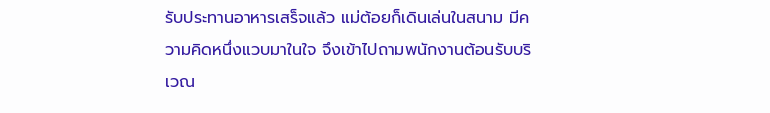รับประทานอาหารเสร็จแล้ว แม่ต้อยก็เดินเล่นในสนาม มีความคิดหนึ่งแวบมาในใจ จึงเข้าไปถามพนักงานต้อนรับบริเวณ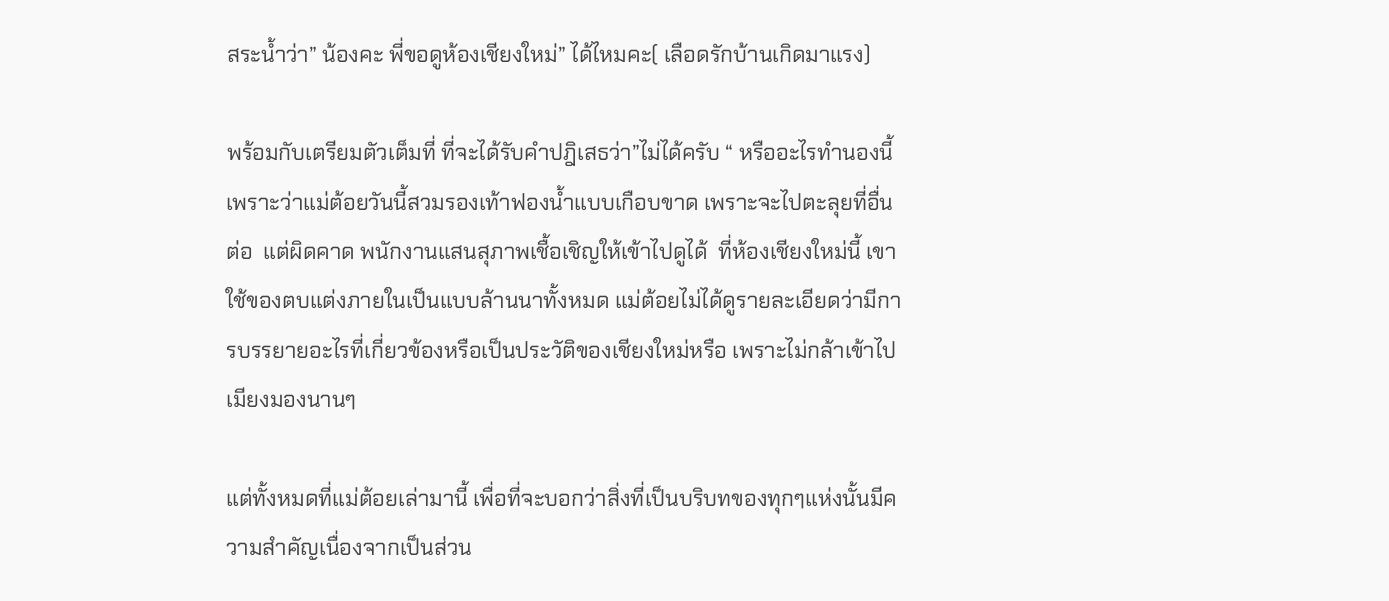สระน้ำว่า” น้องคะ พี่ขอดูห้องเชียงใหม่” ได้ไหมคะ( เลือดรักบ้านเกิดมาแรง)

พร้อมกับเตรียมตัวเต็มที่ ที่จะได้รับคำปฎิเสธว่า”ไม่ได้ครับ “ หรืออะไรทำนองนี้ เพราะว่าแม่ต้อยวันนี้สวมรองเท้าฟองน้ำแบบเกือบขาด เพราะจะไปตะลุยที่อื่นต่อ  แต่ผิดคาด พนักงานแสนสุภาพเชื้อเชิญให้เข้าไปดูได้  ที่ห้องเชียงใหม่นี้ เขาใช้ของตบแต่งภายในเป็นแบบล้านนาทั้งหมด แม่ต้อยไม่ได้ดูรายละเอียดว่ามีการบรรยายอะไรที่เกี่ยวข้องหรือเป็นประวัติของเชียงใหม่หรือ เพราะไม่กล้าเข้าไปเมียงมองนานๆ

แต่ทั้งหมดที่แม่ต้อยเล่ามานี้ เพื่อที่จะบอกว่าสิ่งที่เป็นบริบทของทุกๆแห่งนั้นมีความสำคัญเนื่องจากเป็นส่วน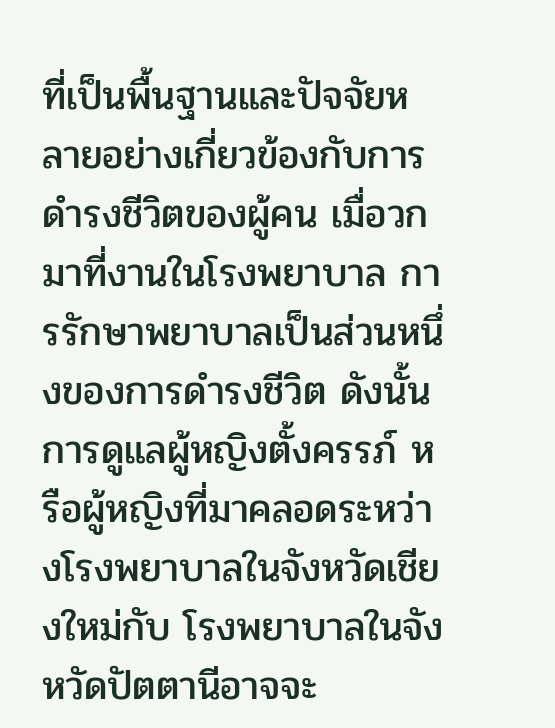ที่เป็นพื้นฐานและปัจจัยหลายอย่างเกี่ยวข้องกับการดำรงชีวิตของผู้คน เมื่อวกมาที่งานในโรงพยาบาล การรักษาพยาบาลเป็นส่วนหนึ่งของการดำรงชีวิต ดังนั้น การดูแลผู้หญิงตั้งครรภ์ หรือผู้หญิงที่มาคลอดระหว่างโรงพยาบาลในจังหวัดเชียงใหม่กับ โรงพยาบาลในจังหวัดปัตตานีอาจจะ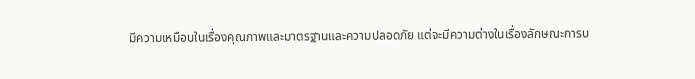มีความเหมือนในเรื่องคุณภาพและมาตรฐานและความปลอดภัย แต่จะมีความต่างในเรื่องลักษณะการบ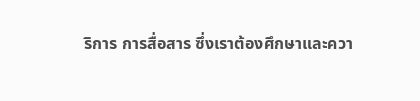ริการ การสื่อสาร ซึ่งเราต้องศึกษาและควา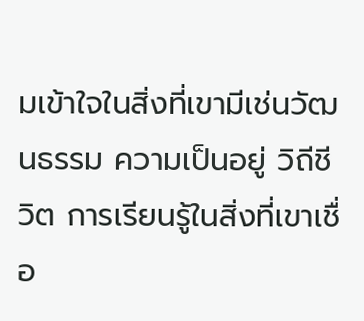มเข้าใจในสิ่งที่เขามีเช่นวัฒนธรรม ความเป็นอยู่ วิถีชีวิต การเรียนรู้ในสิ่งที่เขาเชื่อ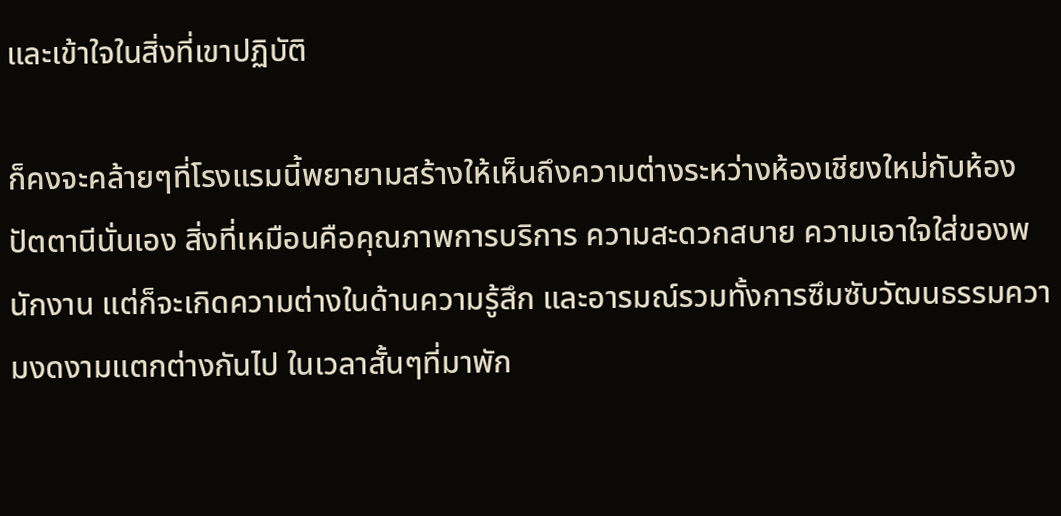และเข้าใจในสิ่งที่เขาปฏิบัติ

ก็คงจะคล้ายๆที่โรงแรมนี้พยายามสร้างให้เห็นถึงความต่างระหว่างห้องเชียงใหม่กับห้องปัตตานีนั่นเอง สิ่งที่เหมือนคือคุณภาพการบริการ ความสะดวกสบาย ความเอาใจใส่ของพนักงาน แต่ก็จะเกิดความต่างในด้านความรู้สึก และอารมณ์รวมทั้งการซึมซับวัฒนธรรมความงดงามแตกต่างกันไป ในเวลาสั้นๆที่มาพัก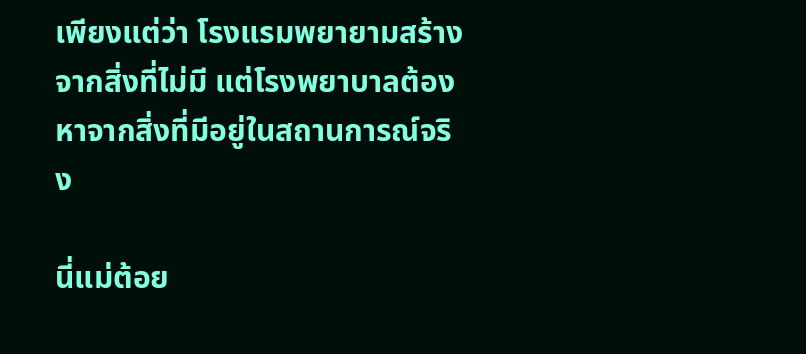เพียงแต่ว่า โรงแรมพยายามสร้างจากสิ่งที่ไม่มี แต่โรงพยาบาลต้องหาจากสิ่งที่มีอยู่ในสถานการณ์จริง

นี่แม่ต้อย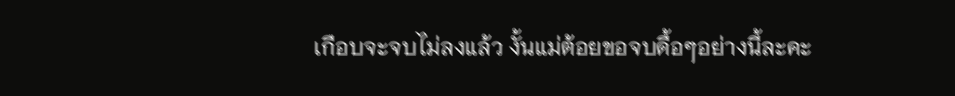เกือบจะจบไม่ลงแล้ว งั้นแม่ต้อยขอจบดื้อๆอย่างนี้ละคะ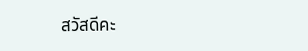สวัสดีคะ